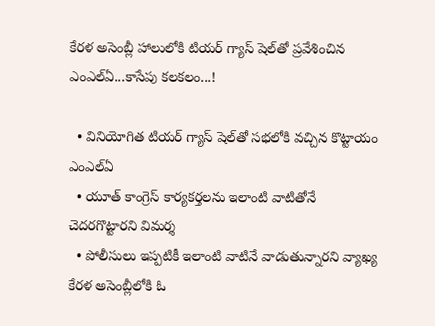కేరళ అసెంబ్లీ హాలులోకి టియర్ గ్యాస్ షెల్‌తో ప్రవేశించిన ఎంఎల్ఏ...కాసేపు కలకలం...!

  • వినియోగిత టియర్ గ్యాస్ షెల్‌తో సభలోకి వచ్చిన కొట్టాయం ఎంఎల్ఏ
  • యూత్ కాంగ్రెస్ కార్యకర్తలను ఇలాంటి వాటితోనే చెదరగొట్టారని విమర్శ
  • పోలీసులు ఇప్పటికీ ఇలాంటి వాటినే వాడుతున్నారని వ్యాఖ్య
కేరళ అసెంబ్లీలోకి ఓ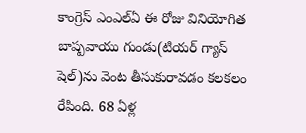కాంగ్రెస్ ఎంఎల్ఏ ఈ రోజు వినియోగిత బాష్పవాయు గుండు(టియర్ గ్యాస్ షెల్‌)ను వెంట తీసుకురావడం కలకలం రేపింది. 68 ఏళ్ల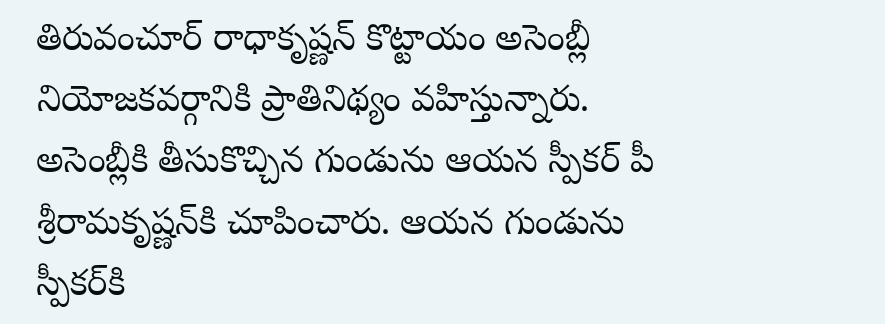తిరువంచూర్ రాధాకృష్ణన్ కొట్టాయం అసెంబ్లీ నియోజకవర్గానికి ప్రాతినిథ్యం వహిస్తున్నారు. అసెంబ్లీకి తీసుకొచ్చిన గుండును ఆయన స్పీకర్ పీ శ్రీరామకృష్ణన్‌కి చూపించారు. ఆయన గుండును స్పీకర్‌కి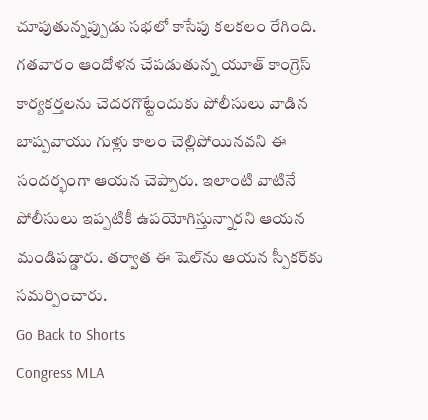చూపుతున్నప్పుడు సభలో కాసేపు కలకలం రేగింది. గతవారం ఆందోళన చేపడుతున్న యూత్ కాంగ్రెస్ కార్యకర్తలను చెదరగొట్టేందుకు పోలీసులు వాడిన బాష్పవాయు గుళ్లు కాలం చెల్లిపోయినవని ఈ సందర్భంగా ఆయన చెప్పారు. ఇలాంటి వాటినే పోలీసులు ఇప్పటికీ ఉపయోగిస్తున్నారని ఆయన మండిపడ్డారు. తర్వాత ఈ షెల్‌ను ఆయన స్పీకర్‌కు సమర్పించారు.
Go Back to Shorts
Congress MLA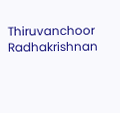Thiruvanchoor Radhakrishnan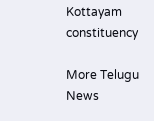Kottayam constituency

More Telugu News